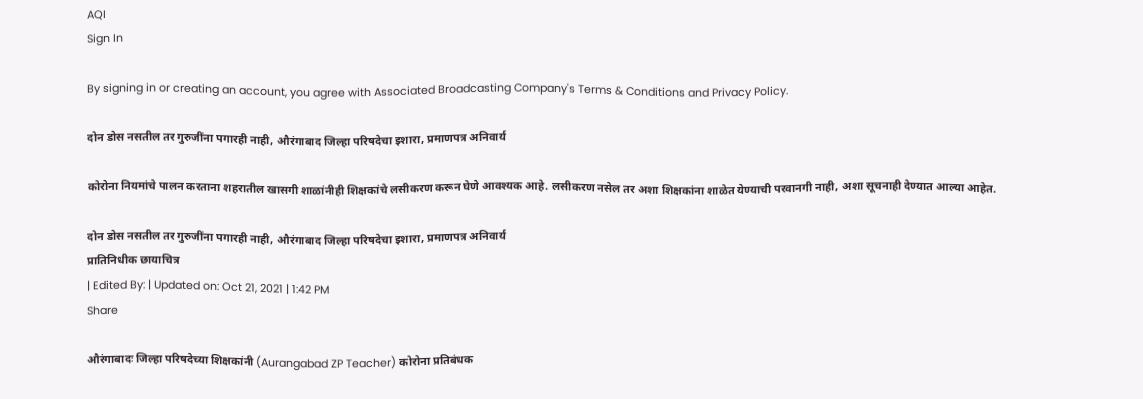AQI
Sign In

By signing in or creating an account, you agree with Associated Broadcasting Company's Terms & Conditions and Privacy Policy.

दोन डोस नसतील तर गुरुजींना पगारही नाही, औरंगाबाद जिल्हा परिषदेचा इशारा, प्रमाणपत्र अनिवार्य

कोरोना नियमांचे पालन करताना शहरातील खासगी शाळांनीही शिक्षकांचे लसीकरण करून घेणे आवश्यक आहे. लसीकरण नसेल तर अशा शिक्षकांना शाळेत येण्याची परवानगी नाही, अशा सूचनाही देण्यात आल्या आहेत.

दोन डोस नसतील तर गुरुजींना पगारही नाही, औरंगाबाद जिल्हा परिषदेचा इशारा, प्रमाणपत्र अनिवार्य
प्रातिनिधीक छायाचित्र
| Edited By: | Updated on: Oct 21, 2021 | 1:42 PM
Share

औरंगाबादः जिल्हा परिषदेच्या शिक्षकांनी (Aurangabad ZP Teacher) कोरोना प्रतिबंधक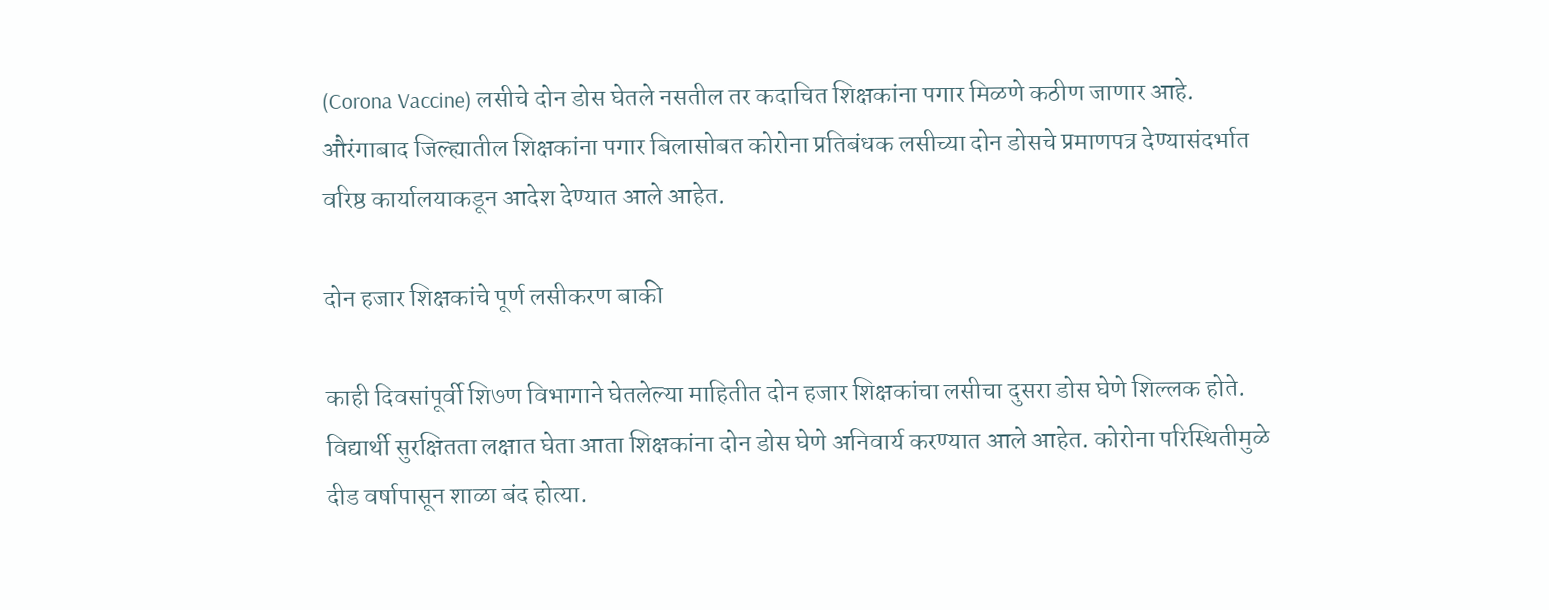(Corona Vaccine) लसीचे दोन डोस घेतले नसतील तर कदाचित शिक्षकांना पगार मिळणे कठीण जाणार आहे. औरंगाबाद जिल्ह्यातील शिक्षकांना पगार बिलासोबत कोरोना प्रतिबंधक लसीच्या दोन डोसचे प्रमाणपत्र देण्यासंदर्भात वरिष्ठ कार्यालयाकडून आदेश देण्यात आले आहेत.

दोन हजार शिक्षकांचे पूर्ण लसीकरण बाकी

काही दिवसांपूर्वी शि७ण विभागाने घेतलेल्या माहितीत दोन हजार शिक्षकांचा लसीचा दुसरा डोस घेणे शिल्लक होते. विद्यार्थी सुरक्षितता लक्षात घेता आता शिक्षकांना दोन डोस घेणे अनिवार्य करण्यात आले आहेत. कोरोना परिस्थितीमुळे दीड वर्षापासून शाळा बंद होत्या.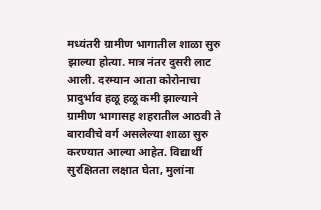मध्यंतरी ग्रामीण भागातील शाळा सुरु झाल्या होत्या. मात्र नंतर दुसरी लाट आली. दरम्यान आता कोरोनाचा प्रादुर्भाव हळू हळू कमी झाल्याने ग्रामीण भागासह शहरातील आठवी ते बारावीचे वर्ग असलेल्या शाळा सुरु करण्यात आल्या आहेत. विद्यार्थी सुरक्षितता लक्षात घेता, मुलांना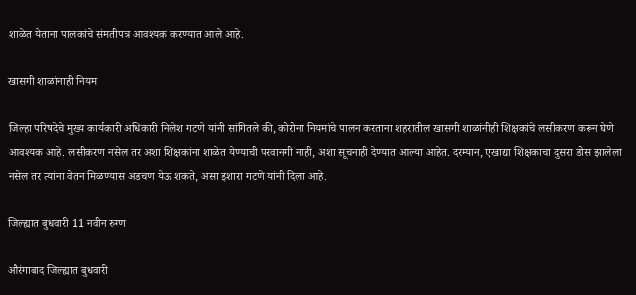शाळेत येताना पालकांचे संमतीपत्र आवश्यक करण्यात आले आहे.

खासगी शाळांनाही नियम

जिल्हा परिषदेचे मुख्य कार्यकारी अधिकारी निलेश गटणे यांनी सांगितले की, कोरोना नियमांचे पालन करताना शहरातील खासगी शाळांनीही शिक्षकांचे लसीकरण करून घेणे आवश्यक आहे. लसीकरण नसेल तर अशा शिक्षकांना शाळेत येण्याची परवानगी नाही, अशा सूचनाही देण्यात आल्या आहेत. दरम्यान, एखाद्या शिक्षकाचा दुसरा डोस झालेला नसेल तर त्यांना वेतन मिळण्यास अडचण येऊ शकते, असा इशारा गटणे यांनी दिला आहे.

जिल्ह्यात बुधवारी 11 नवीन रुग्ण

औरंगाबाद जिल्ह्यात बुधवारी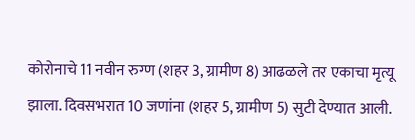कोरोनाचे 11 नवीन रुग्ण (शहर 3, ग्रामीण 8) आढळले तर एकाचा मृत्यू झाला. दिवसभरात 10 जणांना (शहर 5, ग्रामीण 5) सुटी देण्यात आली.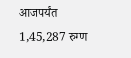आजपर्यंत 1,45,287 रुग्ण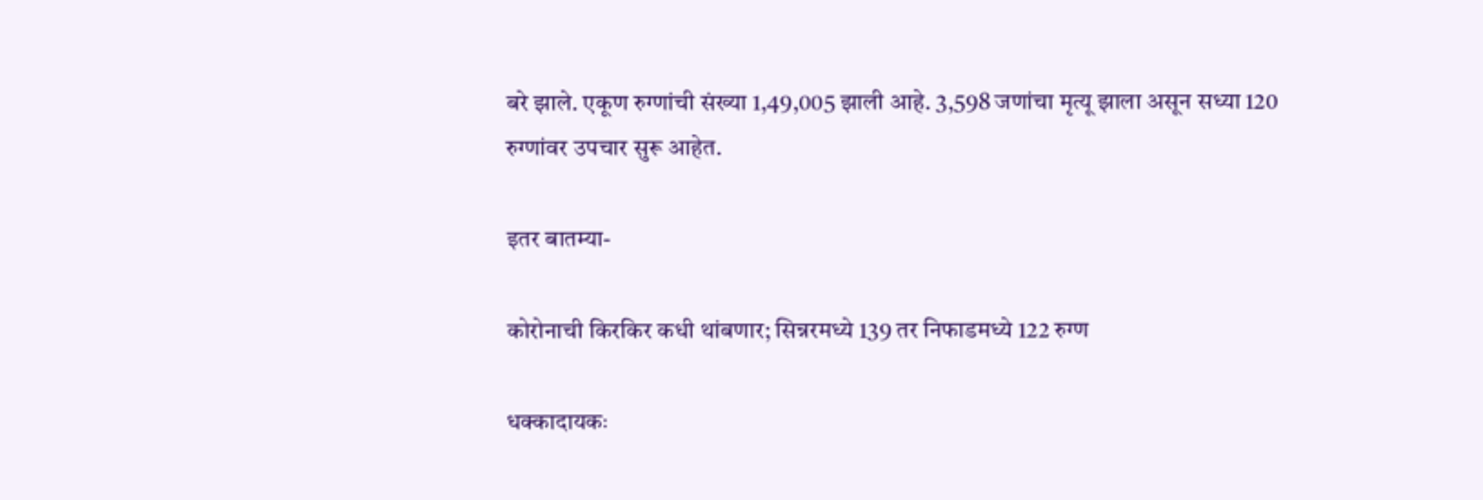बरे झाले. एकूण रुग्णांची संख्या 1,49,005 झाली आहे. 3,598 जणांचा मृत्यू झाला असून सध्या 120 रुग्णांवर उपचार सुरू आहेत.

इतर बातम्या-

कोरोनाची किरकिर कधी थांबणार; सिन्नरमध्ये 139 तर निफाडमध्ये 122 रुग्ण

धक्कादायकः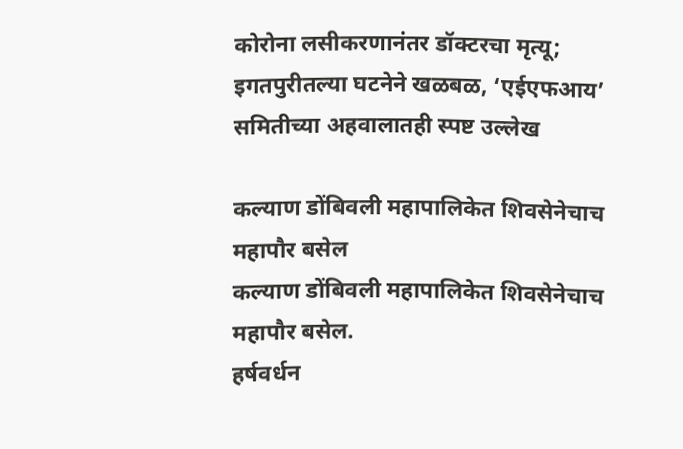कोरोना लसीकरणानंतर डॉक्टरचा मृत्यू; इगतपुरीतल्या घटनेने खळबळ, ‘एईएफआय’ समितीच्या अहवालातही स्पष्ट उल्लेख

कल्याण डोंबिवली महापालिकेत शिवसेनेचाच महापौर बसेल
कल्याण डोंबिवली महापालिकेत शिवसेनेचाच महापौर बसेल.
हर्षवर्धन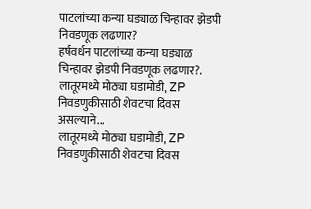पाटलांच्या कन्या घड्याळ चिन्हावर झेडपी निवडणूक लढणार?
हर्षवर्धन पाटलांच्या कन्या घड्याळ चिन्हावर झेडपी निवडणूक लढणार?.
लातूरमध्ये मोठ्या घडामोडी, ZP निवडणुकीसाठी शेवटचा दिवस असल्याने...
लातूरमध्ये मोठ्या घडामोडी, ZP निवडणुकीसाठी शेवटचा दिवस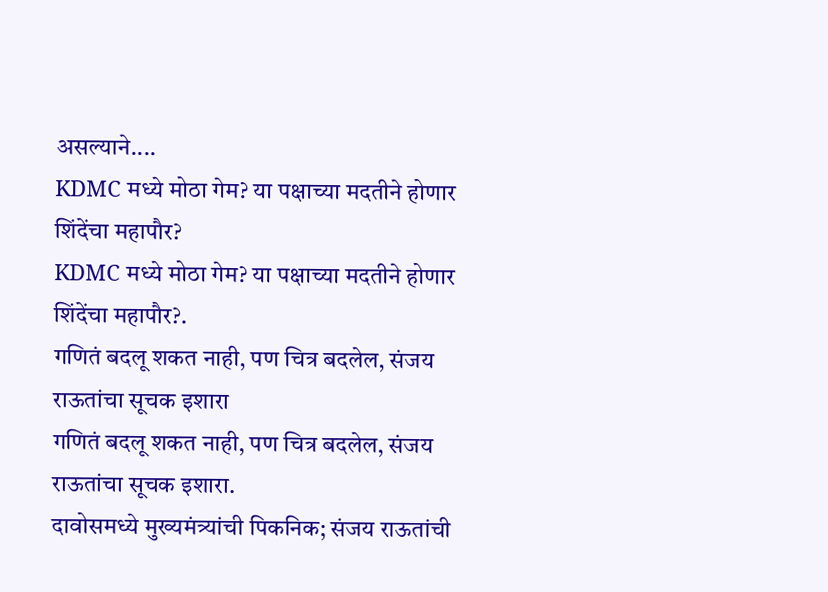असल्याने....
KDMC मध्ये मोठा गेम? या पक्षाच्या मदतीने होणार शिंदेंचा महापौर?
KDMC मध्ये मोठा गेम? या पक्षाच्या मदतीने होणार शिंदेंचा महापौर?.
गणितं बदलू शकत नाही, पण चित्र बदलेल, संजय राऊतांचा सूचक इशारा
गणितं बदलू शकत नाही, पण चित्र बदलेल, संजय राऊतांचा सूचक इशारा.
दावोसमध्ये मुख्यमंत्र्यांची पिकनिक; संजय राऊतांची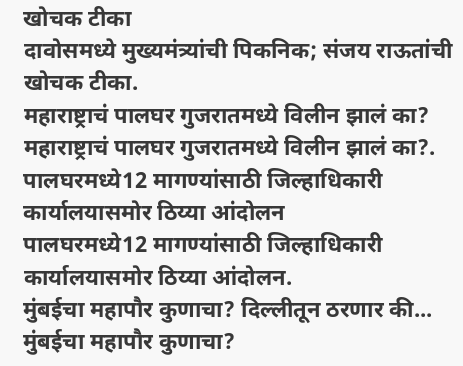खोचक टीका
दावोसमध्ये मुख्यमंत्र्यांची पिकनिक; संजय राऊतांची खोचक टीका.
महाराष्ट्राचं पालघर गुजरातमध्ये विलीन झालं का?
महाराष्ट्राचं पालघर गुजरातमध्ये विलीन झालं का?.
पालघरमध्ये12 मागण्यांसाठी जिल्हाधिकारी कार्यालयासमोर ठिय्या आंदोलन
पालघरमध्ये12 मागण्यांसाठी जिल्हाधिकारी कार्यालयासमोर ठिय्या आंदोलन.
मुंबईचा महापौर कुणाचा? दिल्लीतून ठरणार की...
मुंबईचा महापौर कुणाचा?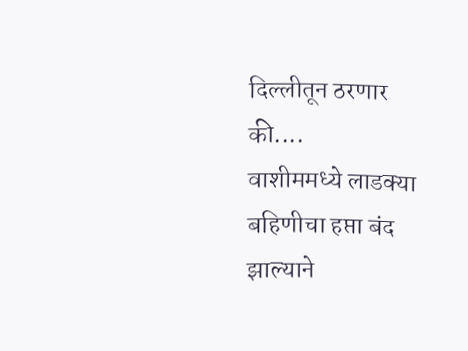दिल्लीतून ठरणार की....
वाशीममध्ये लाडक्या बहिणीचा हप्ता बंद झाल्याने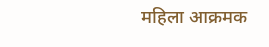महिला आक्रमक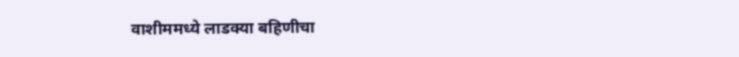वाशीममध्ये लाडक्या बहिणीचा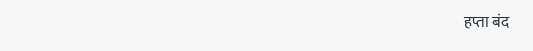हप्ता बंद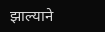झाल्याने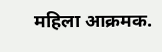महिला आक्रमक.